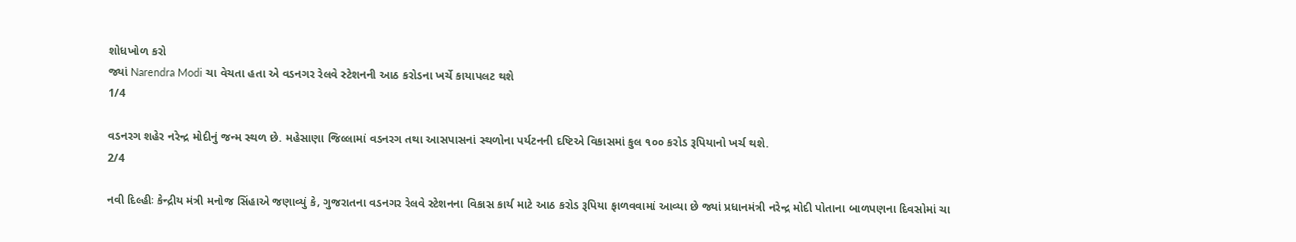શોધખોળ કરો
જ્યાં Narendra Modi ચા વેચતા હતા એ વડનગર રેલવે સ્ટેશનની આઠ કરોડના ખર્ચે કાયાપલટ થશે
1/4

વડનરગ શહેર નરેન્દ્ર મોદીનું જન્મ સ્થળ છે. મહેસાણા જિલ્લામાં વડનરગ તથા આસપાસનાં સ્થળોના પર્યટનની દષ્ટિએ વિકાસમાં કુલ ૧૦૦ કરોડ રૂપિયાનો ખર્ચ થશે.
2/4

નવી દિલ્હીઃ કેન્દ્રીય મંત્રી મનોજ સિંહાએ જણાવ્યું કે, ગુજરાતના વડનગર રેલવે સ્ટેશનના વિકાસ કાર્ય માટે આઠ કરોડ રૂપિયા ફાળવવામાં આવ્યા છે જ્યાં પ્રધાનમંત્રી નરેન્દ્ર મોદી પોતાના બાળપણના દિવસોમાં ચા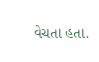વેચતા હતા.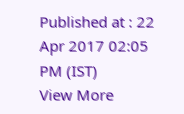Published at : 22 Apr 2017 02:05 PM (IST)
View More